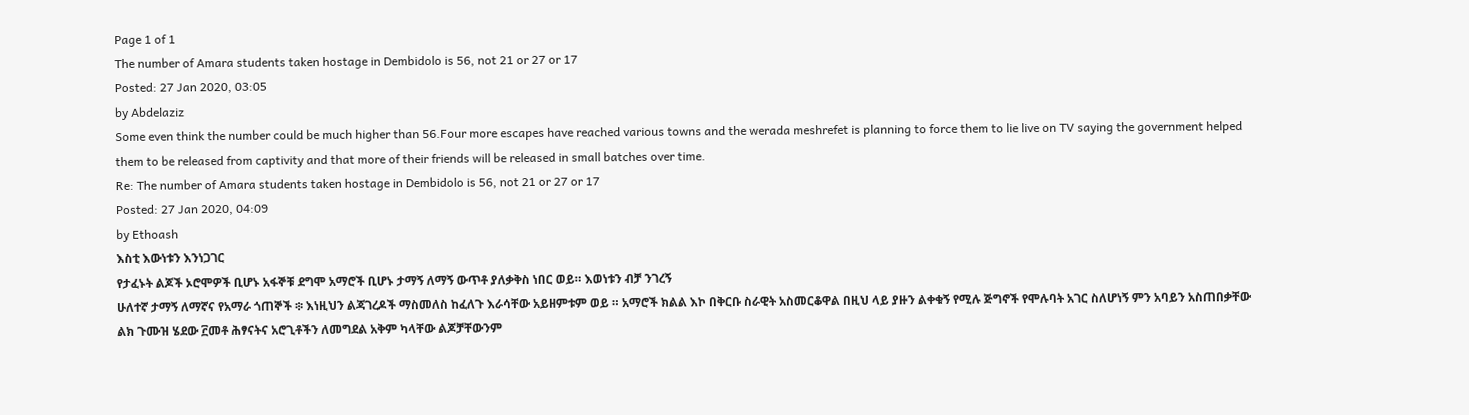Page 1 of 1
The number of Amara students taken hostage in Dembidolo is 56, not 21 or 27 or 17
Posted: 27 Jan 2020, 03:05
by Abdelaziz
Some even think the number could be much higher than 56.Four more escapes have reached various towns and the werada meshrefet is planning to force them to lie live on TV saying the government helped them to be released from captivity and that more of their friends will be released in small batches over time.
Re: The number of Amara students taken hostage in Dembidolo is 56, not 21 or 27 or 17
Posted: 27 Jan 2020, 04:09
by Ethoash
እስቲ እውነቱን እንነጋገር
የታፈኑት ልጆች ኦሮሞዎች ቢሆኑ አፋኞቹ ደግሞ አማሮች ቢሆኑ ታማኝ ለማኝ ውጥቶ ያለቃቅስ ነበር ወይ። እወነቱን ብቻ ንገረኝ
ሁለተኛ ታማኝ ለማኛና የአማራ ጎጠኞች ፨ እነዚህን ልጃገረዶች ማስመለስ ከፈለጉ እራሳቸው አይዘምቱም ወይ ። አማሮች ክልል እኮ በቅርቡ ስራዊት አስመርቆዋል በዚህ ላይ ያዙን ልቀቁኝ የሚሉ ጅግኖች የሞሉባት አገር ስለሆነኝ ምን አባይን አስጠበቃቸው ልክ ጉሙዝ ሄደው ፫መቶ ሕፃናትና አሮጊቶችን ለመግደል አቅም ካላቸው ልጆቻቸውንም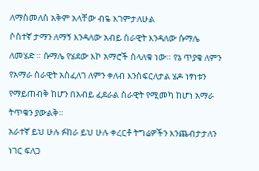ለማስመለስ አቅም አላቸው ብዬ እገምታለሁል
ሶስተኛ ታማን ለማኝ እንዳለው አብይ ስራዊት እንዳለው ሱማሌ ለመሄድ ። ሱማሌ የሄደው እኮ አማሮች ስላለቁ ነው። የኔ ጥያቄ ለምን የአማራ ስራዊት አስፈለገ ለምን ቀለብ እንስፍርለታል ሄዶ ነፃነቱን የማይጠብቅ ከሆን በአብይ ፈደራል ስራዊት የሚመካ ከሆነ አማራ ትጥቁን ያውልቅ።
አራተኛ ይህ ሁሉ ፉከራ ይህ ሁሉ ቀረርቶ ትግሬዎችን እንጨብታታለን ነገር ፍለጋ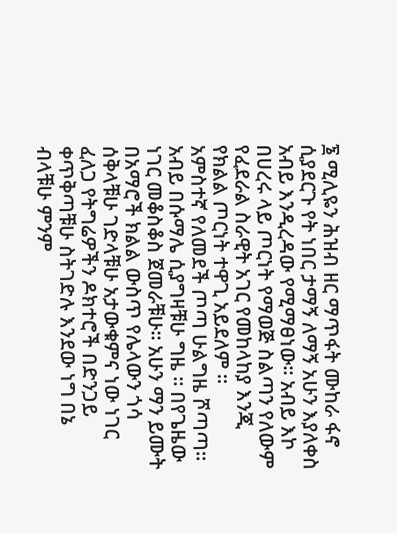፮ ሚሊዬን ሕዝብ ዘር ማጥፋት ሙከራ ፋኖ ሲያደርጉ የት ነበር ታማኝ ለማኝ አሁን እያለቀስ አብይ እንዲረዳው የሚማፀነው። አብይ እኮ በሀረሩ ላይ ጦርነት የማወጅ ስልጣን የለውም የፈደራል ስራዊት አገር የመከላከያ እንጂ የክልል ጦርነት ተዋጊ አይደለም ።
አምስተኛ የለመደች ጦጣ ሁልግዜ ሾጣጣ። አብይ በሱማሌ ሲያግዛቹሁ ግዜ ። በየጌዜው ነገር መቆስቆስ ጀመራቹሁ። አሁን ማን ይሙት በአማሮች ክልል ውስጥ የሌላውን ጎሳ ሰቅላቹሁ ገድላቹሁ አታውቁምና ነው ነገር ፈለጋ የትግሬዎችን ዶክተሮች በድንጋይ ቀጥቅጣቹሁ ስትገድሉ እንደው ነግ በኔ ብላቹሁ ምንም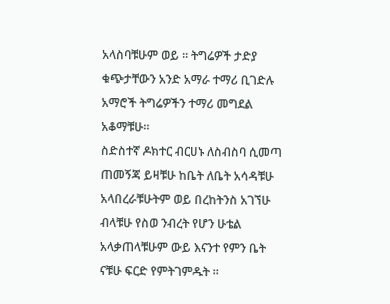አላስባቹሁም ወይ ። ትግሬዎች ታድያ ቁጭታቸውን አንድ አማራ ተማሪ ቢገድሉ አማሮች ትግሬዎችን ተማሪ መግደል አቆማቹሁ።
ስድስተኛ ዶክተር ብርሀኑ ለስብስባ ሲመጣ ጠመኝጃ ይዛቹሁ ከቤት ለቤት አሳዳቹሁ አላበረራቹሁትም ወይ በረከትንስ አገኘሁ ብላቹሁ የስወ ንብረት የሆን ሁቴል አላቃጠላቹሁም ውይ እናንተ የምን ቤት ናቹሁ ፍርድ የምትገምዱት ።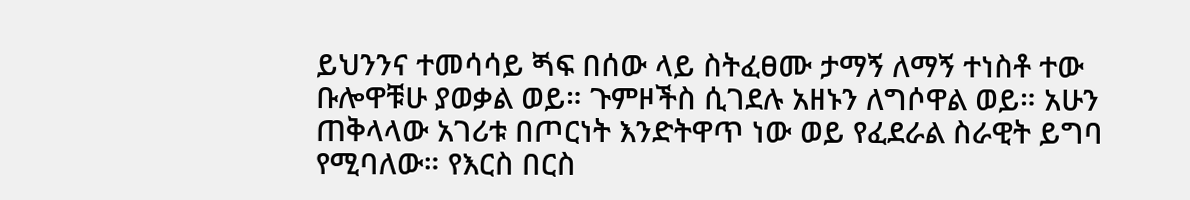ይህንንና ተመሳሳይ ጝፍ በሰው ላይ ስትፈፀሙ ታማኝ ለማኝ ተነስቶ ተው ቡሎዋቹሁ ያወቃል ወይ። ጉምዞችስ ሲገደሉ አዘኑን ለግሶዋል ወይ። አሁን ጠቅላላው አገሪቱ በጦርነት እንድትዋጥ ነው ወይ የፈደራል ስራዊት ይግባ የሚባለው። የእርስ በርስ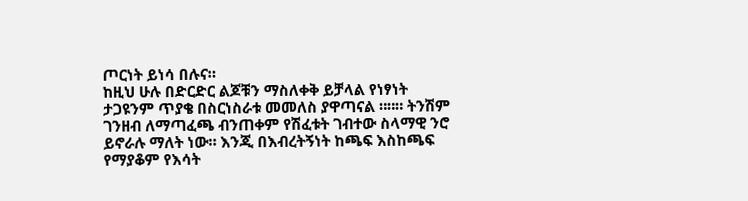ጦርነት ይነሳ በሉና።
ከዚህ ሁሉ በድርድር ልጆቹን ማስለቀቅ ይቻላል የነፃነት ታጋዩንም ጥያቄ በስርነስራቱ መመለስ ያዋጣናል ።።። ትንሽም ገንዘብ ለማጣፈጫ ብንጠቀም የሽፈቱት ገብተው ስላማዊ ንሮ ይኖራሉ ማለት ነው። እንጂ በእብረትኝነት ከጫፍ እስከጫፍ የማያቆም የእሳት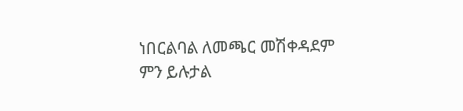ነበርልባል ለመጫር መሽቀዳደም ምን ይሉታል